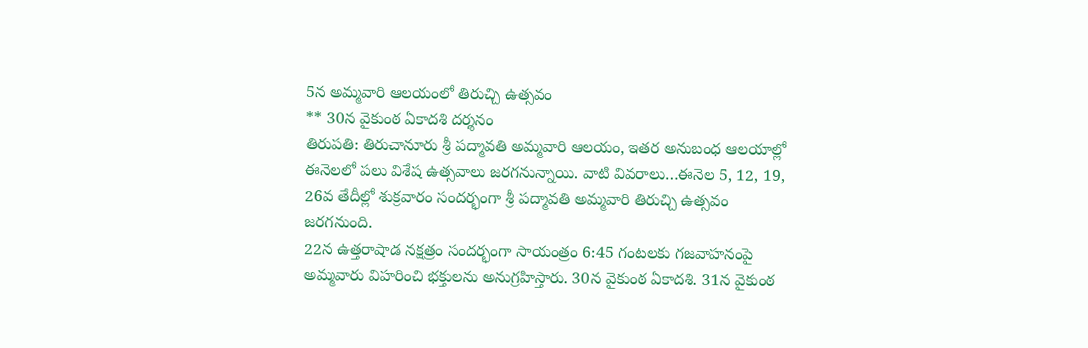5న అమ్మవారి ఆలయంలో తిరుచ్చి ఉత్సవం
** 30న వైకుంఠ ఏకాదశి దర్శనం
తిరుపతి: తిరుచానూరు శ్రీ పద్మావతి అమ్మవారి ఆలయం, ఇతర అనుబంధ ఆలయాల్లో ఈనెలలో పలు విశేష ఉత్సవాలు జరగనున్నాయి. వాటి వివరాలు…ఈనెల 5, 12, 19, 26వ తేదీల్లో శుక్రవారం సందర్భంగా శ్రీ పద్మావతి అమ్మవారి తిరుచ్చి ఉత్సవం జరగనుంది.
22న ఉత్తరాషాడ నక్షత్రం సందర్భంగా సాయంత్రం 6:45 గంటలకు గజవాహనంపై అమ్మవారు విహరించి భక్తులను అనుగ్రహిస్తారు. 30న వైకుంఠ ఏకాదశి. 31న వైకుంఠ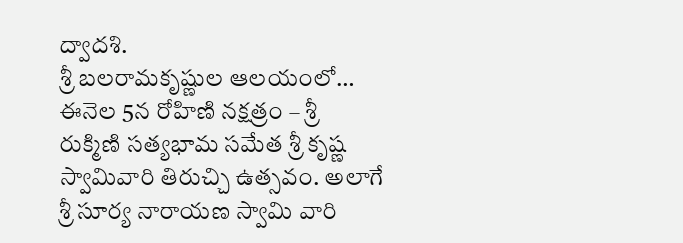ద్వాదశి.
శ్రీ బలరామకృష్ణుల ఆలయంలో…
ఈనెల 5న రోహిణి నక్షత్రం – శ్రీ రుక్మిణి సత్యభామ సమేత శ్రీ కృష్ణ స్వామివారి తిరుచ్చి ఉత్సవం. అలాగే శ్రీ సూర్య నారాయణ స్వామి వారి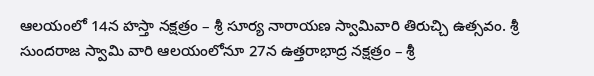ఆలయంలో 14న హస్తా నక్షత్రం – శ్రీ సూర్య నారాయణ స్వామివారి తిరుచ్చి ఉత్సవం. శ్రీ సుందరాజ స్వామి వారి ఆలయంలోనూ 27న ఉత్తరాభాద్ర నక్షత్రం – శ్రీ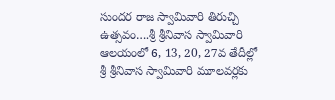సుందర రాజ స్వామివారి తిరుచ్చి ఉత్సవం….శ్రీ శ్రీనివాస స్వామివారి ఆలయంలో 6, 13, 20, 27వ తేదీల్లో శ్రీ శ్రీనివాస స్వామివారి మూలవర్లకు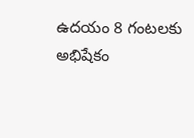ఉదయం 8 గంటలకు అభిషేకం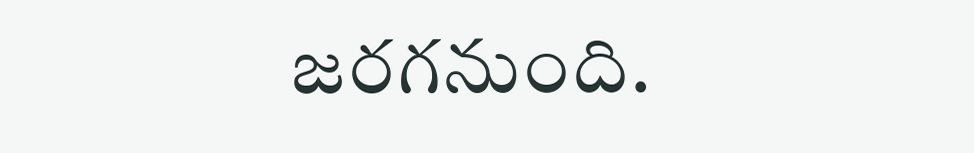జరగనుంది.